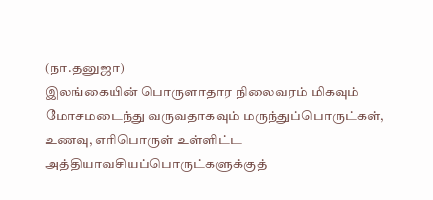(நா.தனுஜா)
இலங்கையின் பொருளாதார நிலைவரம் மிகவும் மோசமடைந்து வருவதாகவும் மருந்துப்பொருட்கள், உணவு, எரிபொருள் உள்ளிட்ட அத்தியாவசியப்பொருட்களுக்குத்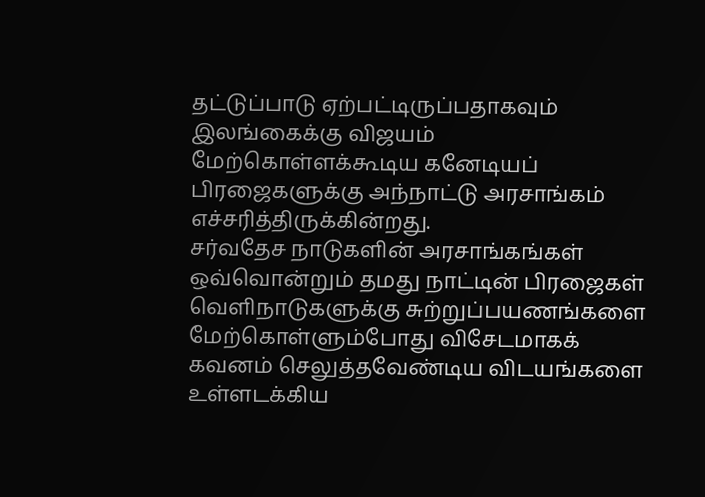தட்டுப்பாடு ஏற்பட்டிருப்பதாகவும் இலங்கைக்கு விஜயம் மேற்கொள்ளக்கூடிய கனேடியப் பிரஜைகளுக்கு அந்நாட்டு அரசாங்கம் எச்சரித்திருக்கின்றது.
சர்வதேச நாடுகளின் அரசாங்கங்கள் ஒவ்வொன்றும் தமது நாட்டின் பிரஜைகள் வெளிநாடுகளுக்கு சுற்றுப்பயணங்களை மேற்கொள்ளும்போது விசேடமாகக் கவனம் செலுத்தவேண்டிய விடயங்களை உள்ளடக்கிய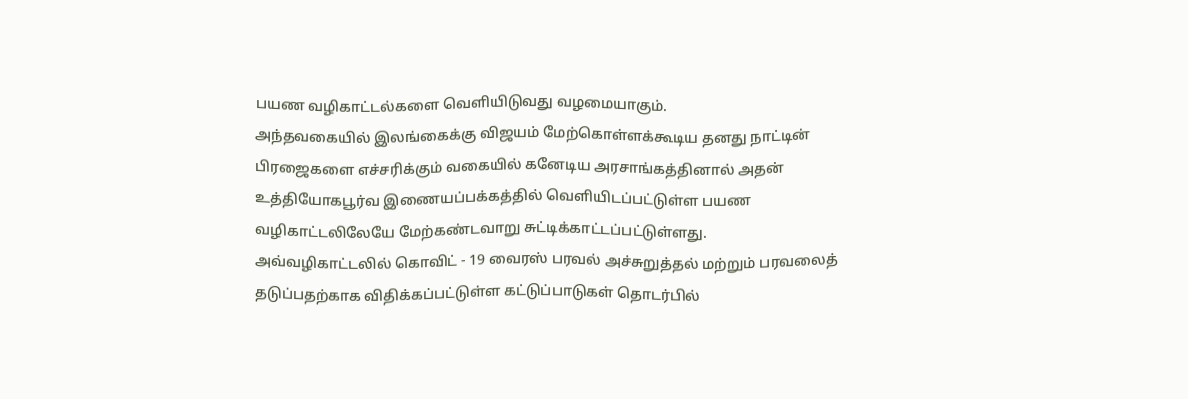பயண வழிகாட்டல்களை வெளியிடுவது வழமையாகும்.
அந்தவகையில் இலங்கைக்கு விஜயம் மேற்கொள்ளக்கூடிய தனது நாட்டின் பிரஜைகளை எச்சரிக்கும் வகையில் கனேடிய அரசாங்கத்தினால் அதன் உத்தியோகபூர்வ இணையப்பக்கத்தில் வெளியிடப்பட்டுள்ள பயண வழிகாட்டலிலேயே மேற்கண்டவாறு சுட்டிக்காட்டப்பட்டுள்ளது.
அவ்வழிகாட்டலில் கொவிட் - 19 வைரஸ் பரவல் அச்சுறுத்தல் மற்றும் பரவலைத் தடுப்பதற்காக விதிக்கப்பட்டுள்ள கட்டுப்பாடுகள் தொடர்பில்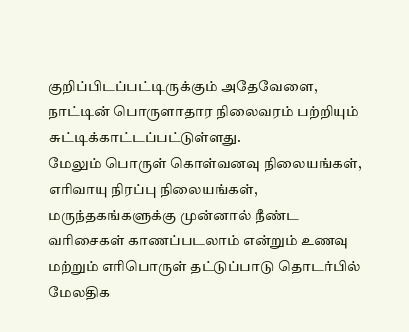குறிப்பிடப்பட்டிருக்கும் அதேவேளை, நாட்டின் பொருளாதார நிலைவரம் பற்றியும் சுட்டிக்காட்டப்பட்டுள்ளது.
மேலும் பொருள் கொள்வனவு நிலையங்கள், எரிவாயு நிரப்பு நிலையங்கள், மருந்தகங்களுக்கு முன்னால் நீண்ட வரிசைகள் காணப்படலாம் என்றும் உணவு மற்றும் எரிபொருள் தட்டுப்பாடு தொடர்பில் மேலதிக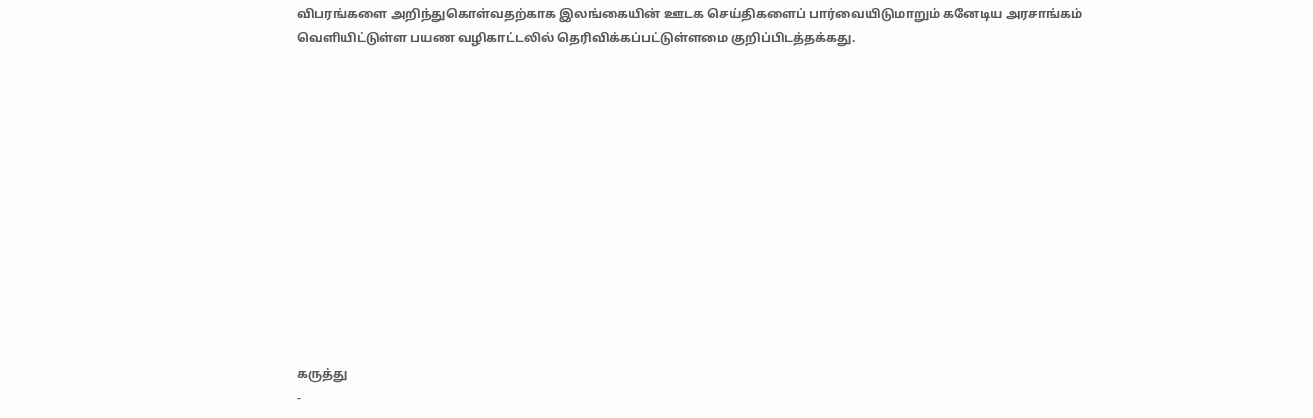விபரங்களை அறிந்துகொள்வதற்காக இலங்கையின் ஊடக செய்திகளைப் பார்வையிடுமாறும் கனேடிய அரசாங்கம் வெளியிட்டுள்ள பயண வழிகாட்டலில் தெரிவிக்கப்பட்டுள்ளமை குறிப்பிடத்தக்கது.













கருத்து
-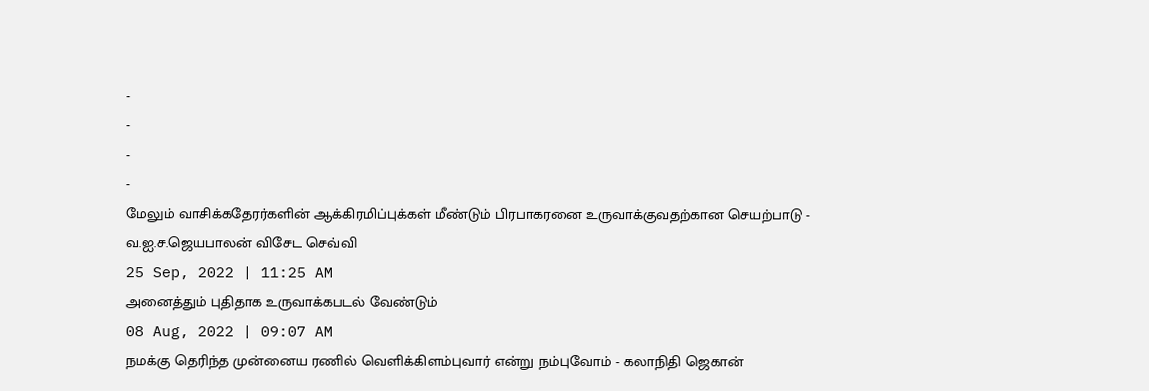-
-
-
-
மேலும் வாசிக்கதேரர்களின் ஆக்கிரமிப்புக்கள் மீண்டும் பிரபாகரனை உருவாக்குவதற்கான செயற்பாடு - வ.ஐ.ச.ஜெயபாலன் விசேட செவ்வி
25 Sep, 2022 | 11:25 AM
அனைத்தும் புதிதாக உருவாக்கபடல் வேண்டும்
08 Aug, 2022 | 09:07 AM
நமக்கு தெரிந்த முன்னைய ரணில் வெளிக்கிளம்புவார் என்று நம்புவோம் - கலாநிதி ஜெகான்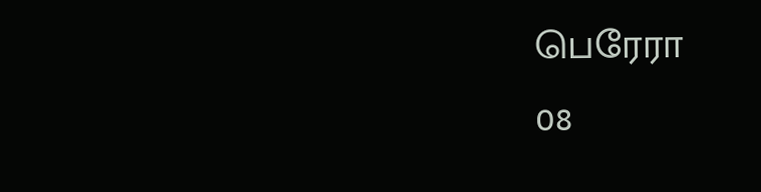பெரேரா
08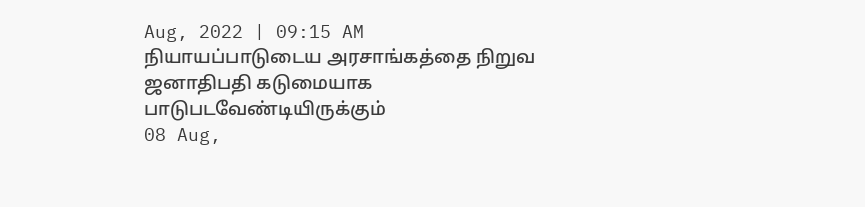Aug, 2022 | 09:15 AM
நியாயப்பாடுடைய அரசாங்கத்தை நிறுவ ஜனாதிபதி கடுமையாக பாடுபடவேண்டியிருக்கும்
08 Aug,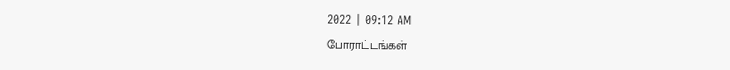2022 | 09:12 AM
போராட்டங்கள்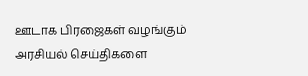ஊடாக பிரஜைகள் வழங்கும் அரசியல் செய்திகளை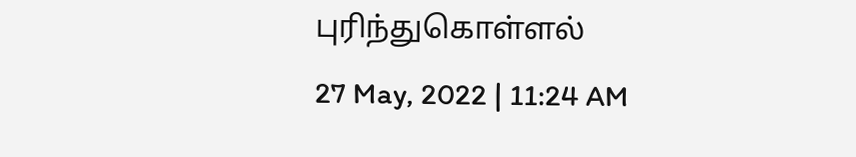புரிந்துகொள்ளல்
27 May, 2022 | 11:24 AM